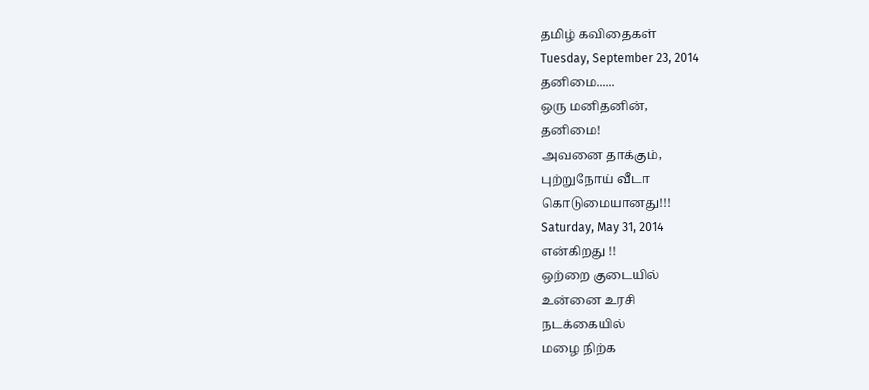தமிழ் கவிதைகள்
Tuesday, September 23, 2014
தனிமை......
ஒரு மனிதனின்,
தனிமை!
அவனை தாக்கும்,
புற்றுநோய் வீடா
கொடுமையானது!!!
Saturday, May 31, 2014
என்கிறது !!
ஒற்றை குடையில்
உன்னை உரசி
நடக்கையில்
மழை நிற்க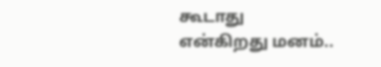கூடாது
என்கிறது மனம்..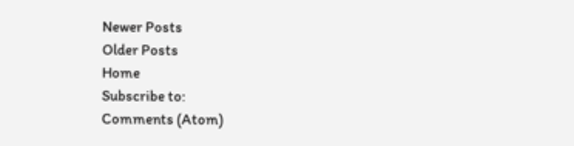Newer Posts
Older Posts
Home
Subscribe to:
Comments (Atom)